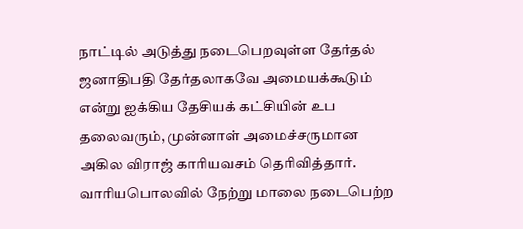நாட்டில் அடுத்து நடைபெறவுள்ள தேர்தல் ஜனாதிபதி தேர்தலாகவே அமையக்கூடும் என்று ஐக்கிய தேசியக் கட்சியின் உப தலைவரும், முன்னாள் அமைச்சருமான அகில விராஜ் காரியவசம் தெரிவித்தார்.
வாரியபொலவில் நேற்று மாலை நடைபெற்ற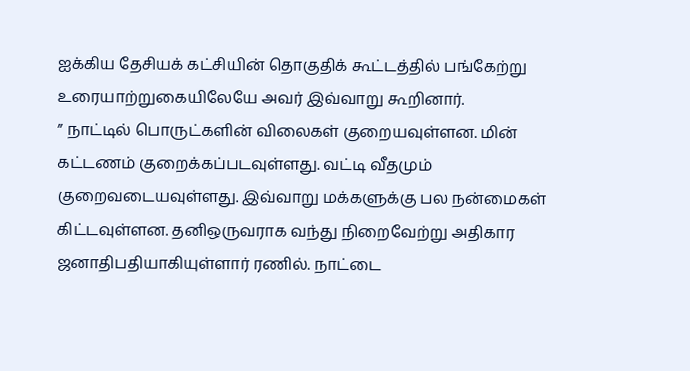ஐக்கிய தேசியக் கட்சியின் தொகுதிக் கூட்டத்தில் பங்கேற்று உரையாற்றுகையிலேயே அவர் இவ்வாறு கூறினார்.
” நாட்டில் பொருட்களின் விலைகள் குறையவுள்ளன. மின் கட்டணம் குறைக்கப்படவுள்ளது. வட்டி வீதமும் குறைவடையவுள்ளது. இவ்வாறு மக்களுக்கு பல நன்மைகள் கிட்டவுள்ளன. தனிஒருவராக வந்து நிறைவேற்று அதிகார ஜனாதிபதியாகியுள்ளார் ரணில். நாட்டை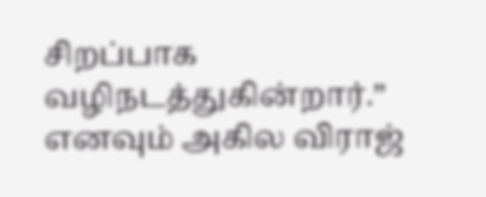சிறப்பாக வழிநடத்துகின்றார்.” எனவும் அகில விராஜ்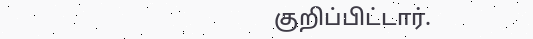குறிப்பிட்டார்.